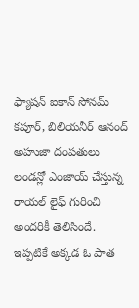ఫ్యాషన్ ఐకాన్ సోనమ్ కపూర్, బిలియనీర్ ఆనంద్ అహుజా దంపతులు లండన్లో ఎంజాయ్ చేస్తున్న రాయల్ లైఫ్ గురించి అందరికీ తెలిసిందే. ఇప్పటికే అక్కడ ఓ పాత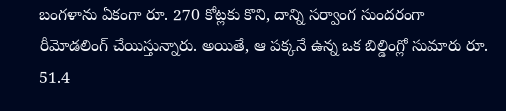బంగళాను ఏకంగా రూ. 270 కోట్లకు కొని, దాన్ని సర్వాంగ సుందరంగా రీమోడలింగ్ చేయిస్తున్నారు. అయితే, ఆ పక్కనే ఉన్న ఒక బిల్డింగ్లో సుమారు రూ. 51.4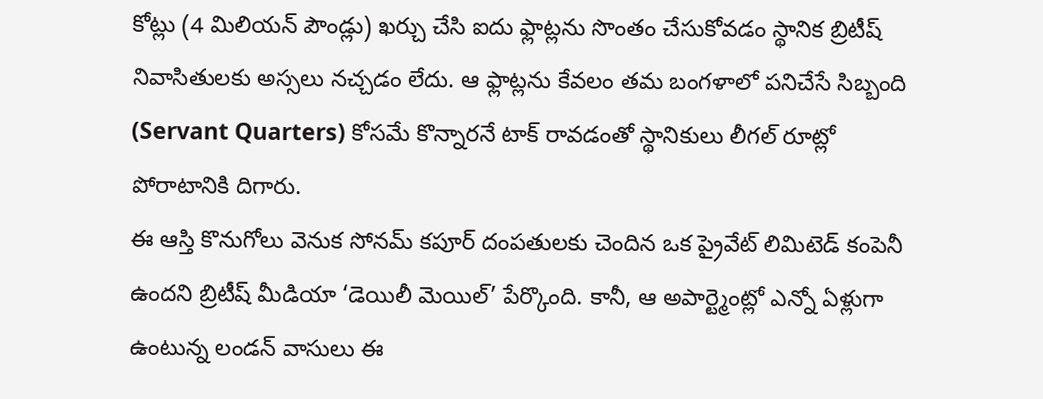కోట్లు (4 మిలియన్ పౌండ్లు) ఖర్చు చేసి ఐదు ఫ్లాట్లను సొంతం చేసుకోవడం స్థానిక బ్రిటీష్ నివాసితులకు అస్సలు నచ్చడం లేదు. ఆ ఫ్లాట్లను కేవలం తమ బంగళాలో పనిచేసే సిబ్బంది (Servant Quarters) కోసమే కొన్నారనే టాక్ రావడంతో స్థానికులు లీగల్ రూట్లో పోరాటానికి దిగారు.
ఈ ఆస్తి కొనుగోలు వెనుక సోనమ్ కపూర్ దంపతులకు చెందిన ఒక ప్రైవేట్ లిమిటెడ్ కంపెనీ ఉందని బ్రిటీష్ మీడియా ‘డెయిలీ మెయిల్’ పేర్కొంది. కానీ, ఆ అపార్ట్మెంట్లో ఎన్నో ఏళ్లుగా ఉంటున్న లండన్ వాసులు ఈ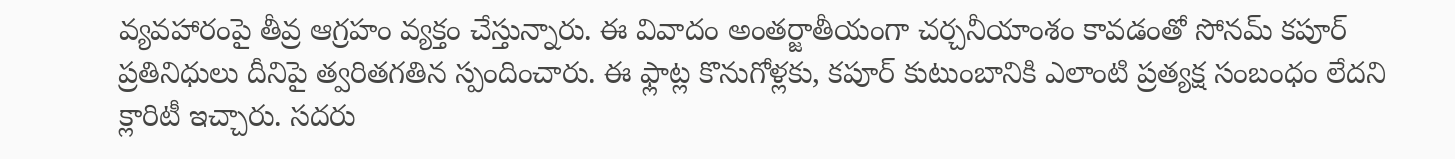వ్యవహారంపై తీవ్ర ఆగ్రహం వ్యక్తం చేస్తున్నారు. ఈ వివాదం అంతర్జాతీయంగా చర్చనీయాంశం కావడంతో సోనమ్ కపూర్ ప్రతినిధులు దీనిపై త్వరితగతిన స్పందించారు. ఈ ఫ్లాట్ల కొనుగోళ్లకు, కపూర్ కుటుంబానికి ఎలాంటి ప్రత్యక్ష సంబంధం లేదని క్లారిటీ ఇచ్చారు. సదరు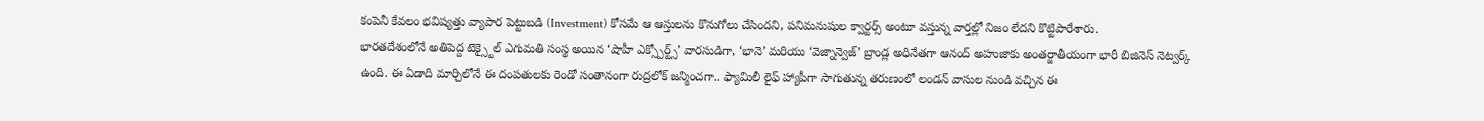కంపెనీ కేవలం భవిష్యత్తు వ్యాపార పెట్టుబడి (Investment) కోసమే ఆ ఆస్తులను కొనుగోలు చేసిందని, పనిమనుషుల క్వార్టర్స్ అంటూ వస్తున్న వార్తల్లో నిజం లేదని కొట్టిపారేశారు.
భారతదేశంలోనే అతిపెద్ద టెక్స్టైల్ ఎగుమతి సంస్థ అయిన ‘షాహీ ఎక్స్పోర్ట్స్’ వారసుడిగా, ‘భానె’ మరియు ‘వెజ్నాన్వెజ్’ బ్రాండ్ల అధినేతగా ఆనంద్ అహుజాకు అంతర్జాతీయంగా భారీ బిజినెస్ నెట్వర్క్ ఉంది. ఈ ఏడాది మార్చిలోనే ఈ దంపతులకు రెండో సంతానంగా రుద్రలోక్ జన్మించగా.. ఫ్యామిలీ లైఫ్ హ్యాపీగా సాగుతున్న తరుణంలో లండన్ వాసుల నుండి వచ్చిన ఈ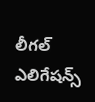లీగల్ ఎలిగేషన్స్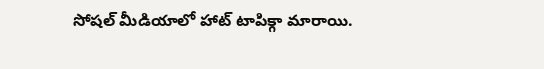సోషల్ మీడియాలో హాట్ టాపిక్గా మారాయి.